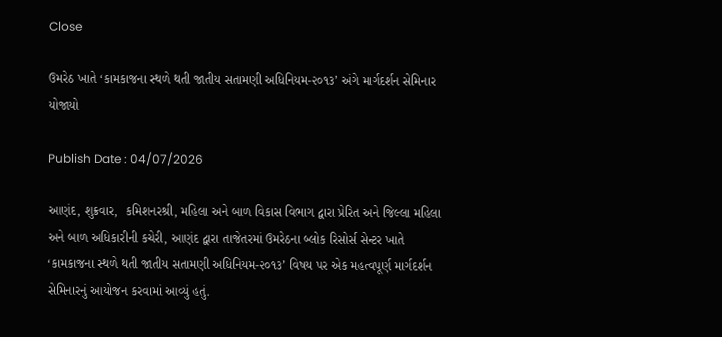Close

ઉમરેઠ ખાતે ‘કામકાજના સ્થળે થતી જાતીય સતામણી અધિનિયમ-૨૦૧૩’ અંગે માર્ગદર્શન સેમિનાર યોજાયો

Publish Date : 04/07/2026

આણંદ, શુક્રવાર,  કમિશનરશ્રી, મહિલા અને બાળ વિકાસ વિભાગ દ્વારા પ્રેરિત અને જિલ્લા મહિલા અને બાળ અધિકારીની કચેરી, આણંદ દ્વારા તાજેતરમાં ઉમરેઠના બ્લોક રિસોર્સ સેન્ટર ખાતે ‘કામકાજના સ્થળે થતી જાતીય સતામણી અધિનિયમ-૨૦૧૩’ વિષય પર એક મહત્વપૂર્ણ માર્ગદર્શન સેમિનારનું આયોજન કરવામાં આવ્યું હતું.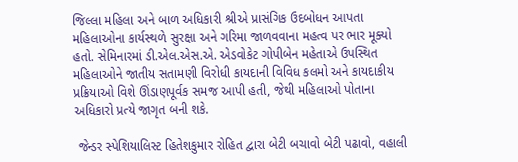જિલ્લા મહિલા અને બાળ અધિકારી શ્રીએ પ્રાસંગિક ઉદબોધન આપતા મહિલાઓના કાર્યસ્થળે સુરક્ષા અને ગરિમા જાળવવાના મહત્વ પર ભાર મૂક્યો હતો. સેમિનારમાં ડી.એલ.એસ.એ. એડવોકેટ ગોપીબેન મહેતાએ ઉપસ્થિત મહિલાઓને જાતીય સતામણી વિરોધી કાયદાની વિવિધ કલમો અને કાયદાકીય પ્રક્રિયાઓ વિશે ઊંડાણપૂર્વક સમજ આપી હતી, જેથી મહિલાઓ પોતાના અધિકારો પ્રત્યે જાગૃત બની શકે.

 જેન્ડર સ્પેશિયાલિસ્ટ હિતેશકુમાર રોહિત દ્વારા બેટી બચાવો બેટી પઢાવો, વહાલી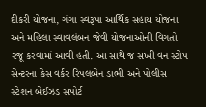દીકરી યોજના, ગંગા સ્વરૂપા આર્થિક સહાય યોજના અને મહિલા સ્વાવલંબન જેવી યોજનાઓની વિગતો રજૂ કરવામાં આવી હતી. આ સાથે જ સખી વન સ્ટોપ સેન્ટરના કેસ વર્કર રિપલબેન ડાભી અને પોલીસ સ્ટેશન બેઈઝડ સપોર્ટ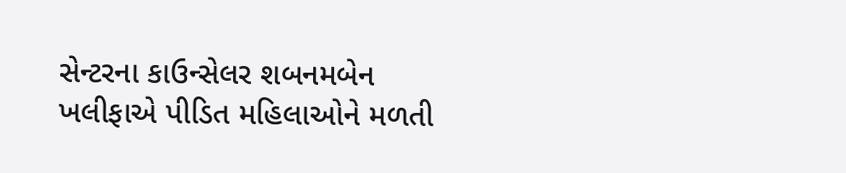સેન્ટરના કાઉન્સેલર શબનમબેન ખલીફાએ પીડિત મહિલાઓને મળતી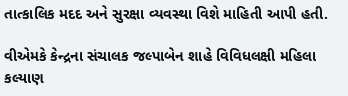તાત્કાલિક મદદ અને સુરક્ષા વ્યવસ્થા વિશે માહિતી આપી હતી.

વીએમકે કેન્દ્રના સંચાલક જલ્પાબેન શાહે વિવિધલક્ષી મહિલા કલ્યાણ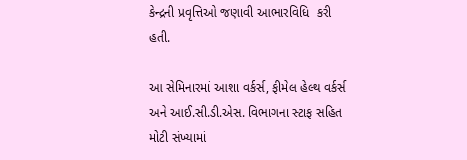કેન્દ્રની પ્રવૃત્તિઓ જણાવી આભારવિધિ  કરી હતી.

આ સેમિનારમાં આશા વર્કર્સ, ફીમેલ હેલ્થ વર્કર્સ અને આઈ.સી.ડી.એસ. વિભાગના સ્ટાફ સહિત મોટી સંખ્યામાં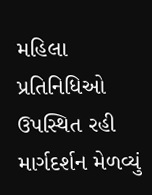મહિલા પ્રતિનિધિઓ ઉપસ્થિત રહી માર્ગદર્શન મેળવ્યું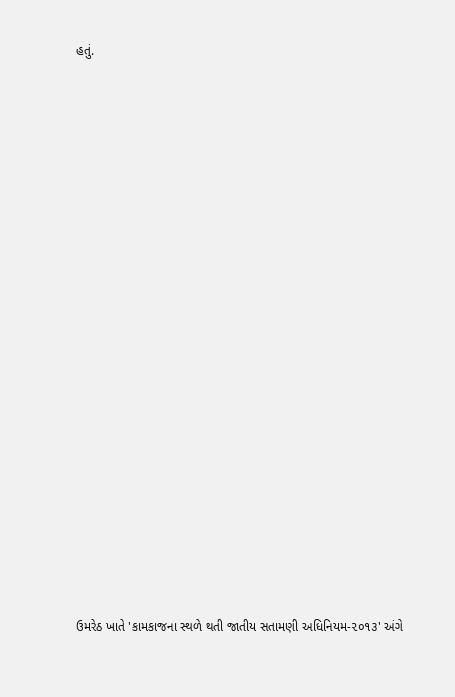હતું.



















ઉમરેઠ ખાતે 'કામકાજના સ્થળે થતી જાતીય સતામણી અધિનિયમ-૨૦૧૩' અંગે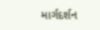માર્ગદર્શન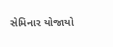સેમિનાર યોજાયો